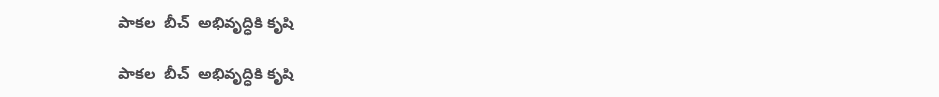పాకల  బీచ్  అభివృద్ధికి కృషి

పాకల  బీచ్  అభివృద్ధికి కృషి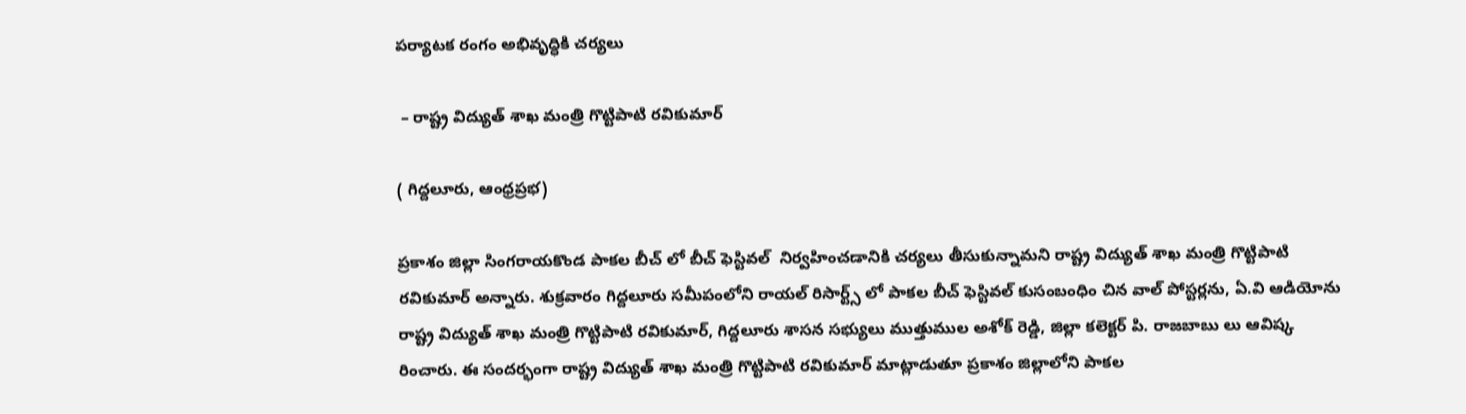పర్యాటక రంగం అభివృద్ధికి చర్యలు

 – రాష్ట్ర విద్యుత్ శాఖ మంత్రి గొట్టిపాటి రవికుమార్

( గిద్దలూరు, ఆంధ్రప్రభ)

ప్రకాశం జిల్లా సింగరాయకొండ పాకల బీచ్ లో బీచ్ ఫెస్టివల్  నిర్వహించడానికి చర్యలు తీసుకున్నామని రాష్ట్ర విద్యుత్ శాఖ మంత్రి గొట్టిపాటి రవికుమార్ అన్నారు. శుక్రవారం గిద్దలూరు సమీపంలోని రాయల్ రిసార్ట్స్ లో పాకల బీచ్ ఫెస్టివల్ కుసంబంధిం చిన వాల్ పోస్టర్లను, ఏ.వి ఆడియోను రాష్ట్ర విద్యుత్ శాఖ మంత్రి గొట్టిపాటి రవికుమార్, గిద్దలూరు శాసన సభ్యులు ముత్తుముల అశోక్ రెడ్డి, జిల్లా కలెక్టర్ పి. రాజబాబు లు ఆవిష్క రించారు. ఈ సందర్భంగా రాష్ట్ర విద్యుత్ శాఖ మంత్రి గొట్టిపాటి రవికుమార్ మాట్లాడుతూ ప్రకాశం జిల్లాలోని పాకల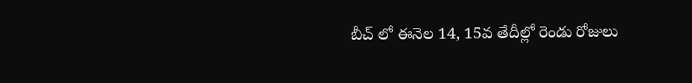బీచ్ లో ఈనెల 14, 15వ తేదీల్లో రెండు రోజులు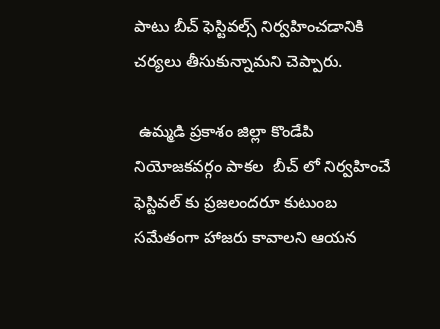పాటు బీచ్ ఫెస్టివల్స్ నిర్వహించడానికి చర్యలు తీసుకున్నామని చెప్పారు.

 ఉమ్మడి ప్రకాశం జిల్లా కొండేపి నియోజకవర్గం పాకల  బీచ్ లో నిర్వహించే ఫెస్టివల్ కు ప్రజలందరూ కుటుంబ సమేతంగా హాజరు కావాలని ఆయన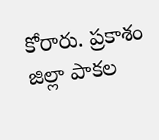కోరారు. ప్రకాశం జిల్లా పాకల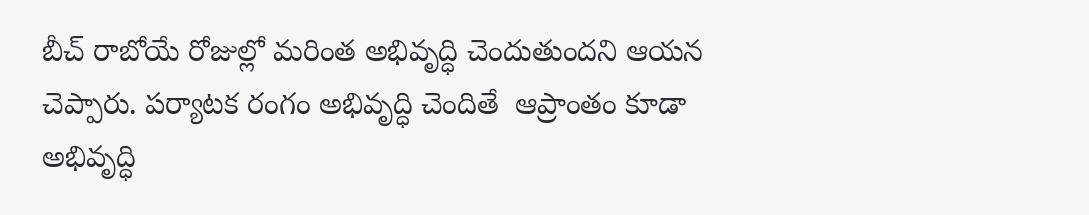బీచ్ రాబోయే రోజుల్లో మరింత అభివృద్ధి చెందుతుందని ఆయన చెప్పారు. పర్యాటక రంగం అభివృద్ధి చెందితే  ఆప్రాంతం కూడా అభివృద్ధి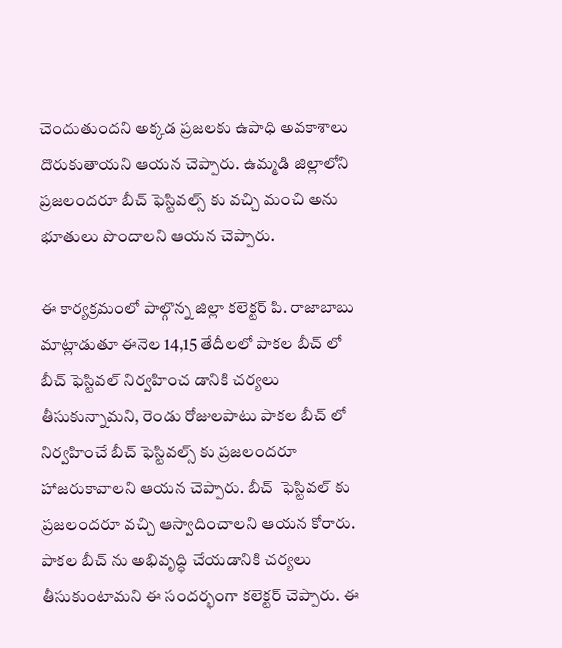చెందుతుందని అక్కడ ప్రజలకు ఉపాధి అవకాశాలు దొరుకుతాయని ఆయన చెప్పారు. ఉమ్మడి జిల్లాలోని ప్రజలందరూ బీచ్ ఫెస్టివల్స్ కు వచ్చి మంచి అను భూతులు పొందాలని ఆయన చెప్పారు.

ఈ కార్యక్రమంలో పాల్గొన్న జిల్లా కలెక్టర్ పి. రాజాబాబు మాట్లాడుతూ ఈనెల 14,15 తేదీలలో పాకల బీచ్ లో బీచ్ ఫెస్టివల్ నిర్వహించ డానికి చర్యలు తీసుకున్నామని, రెండు రోజులపాటు పాకల బీచ్ లో నిర్వహించే బీచ్ ఫెస్టివల్స్ కు ప్రజలందరూ హాజరుకావాలని ఆయన చెప్పారు. బీచ్  ఫెస్టివల్ కు ప్రజలందరూ వచ్చి ఆస్వాదించాలని ఆయన కోరారు. పాకల బీచ్ ను అభివృద్ధి చేయడానికి చర్యలు తీసుకుంటామని ఈ సందర్భంగా కలెక్టర్ చెప్పారు. ఈ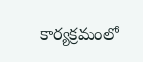కార్యక్రమంలో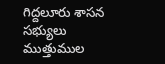గిద్దలూరు శాసన సభ్యులు ముత్తుముల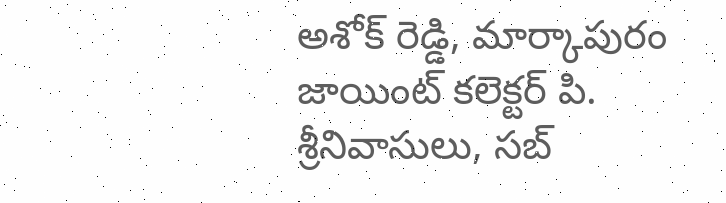అశోక్ రెడ్డి, మార్కాపురం జాయింట్ కలెక్టర్ పి. శ్రీనివాసులు, సబ్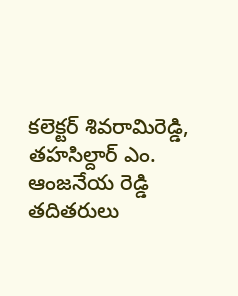కలెక్టర్ శివరామిరెడ్డి, తహసిల్దార్ ఎం. ఆంజనేయ రెడ్డి  తదితరులు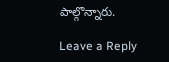పాల్గొన్నారు.

Leave a Reply